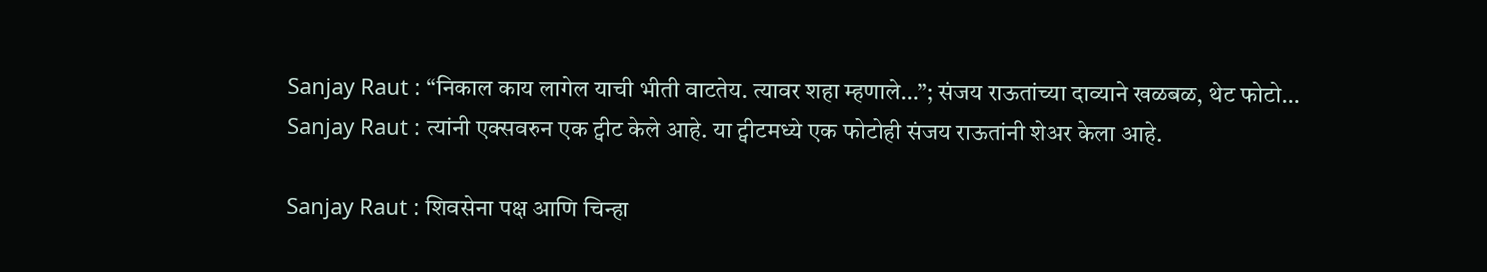Sanjay Raut : “निकाल काय लागेल याची भीती वाटतेय. त्यावर शहा म्हणाले…”; संजय राऊतांच्या दाव्याने खळबळ, थेट फोटो…
Sanjay Raut : त्यांनी एक्सवरुन एक ट्वीट केले आहे. या ट्वीटमध्ये एक फोटोही संजय राऊतांनी शेअर केला आहे.

Sanjay Raut : शिवसेना पक्ष आणि चिन्हा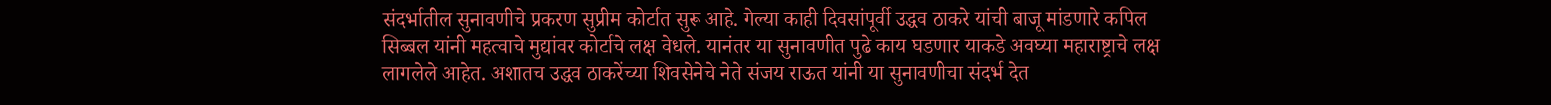संदर्भातील सुनावणीचे प्रकरण सुप्रीम कोर्टात सुरू आहे. गेल्या काही दिवसांपूर्वी उद्धव ठाकरे यांची बाजू मांडणारे कपिल सिब्बल यांनी महत्वाचे मुद्यांवर कोर्टाचे लक्ष वेधले. यानंतर या सुनावणीत पुढे काय घडणार याकडे अवघ्या महाराष्ट्राचे लक्ष लागलेले आहेत. अशातच उद्धव ठाकरेंच्या शिवसेनेचे नेते संजय राऊत यांनी या सुनावणीचा संदर्भ देत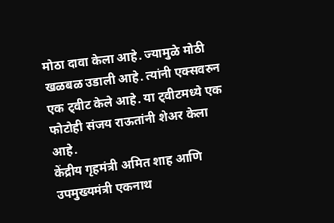मोठा दावा केला आहे. ज्यामुळे मोठी खळबळ उडाली आहे. त्यांनी एक्सवरुन एक ट्वीट केले आहे. या ट्वीटमध्ये एक फोटोही संजय राऊतांनी शेअर केला आहे.
केंद्रीय गृहमंत्री अमित शाह आणि उपमुख्यमंत्री एकनाथ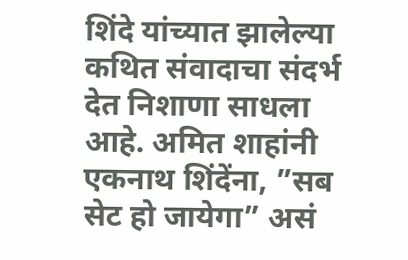शिंदे यांच्यात झालेल्या कथित संवादाचा संदर्भ देत निशाणा साधला आहे. अमित शाहांनी एकनाथ शिंदेंना, ”सब सेट हो जायेगा” असं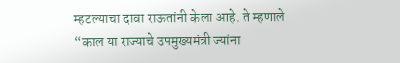म्हटल्याचा दावा राऊतांनी केला आहे. ते म्हणाले “काल या राज्याचे उपमुख्यमंत्री ज्यांना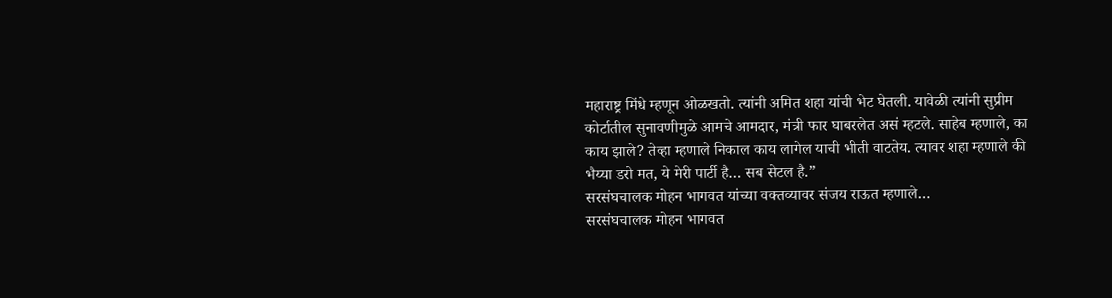महाराष्ट्र मिंधे म्हणून ओळखतो. त्यांनी अमित शहा यांची भेट घेतली. यावेळी त्यांनी सुप्रीम कोर्टातील सुनावणीमुळे आमचे आमदार, मंत्री फार घाबरलेत असं म्हटले. साहेब म्हणाले, का काय झाले? तेव्हा म्हणाले निकाल काय लागेल याची भीती वाटतेय. त्यावर शहा म्हणाले की भैय्या डरो मत, ये मेरी पार्टी है… सब सेटल है.”
सरसंघचालक मोहन भागवत यांच्या वक्तव्यावर संजय राऊत म्हणाले…
सरसंघचालक मोहन भागवत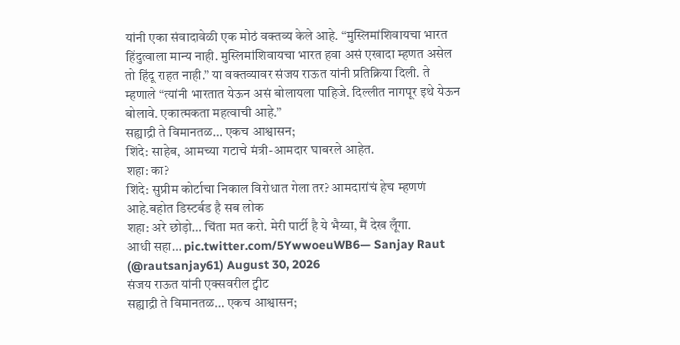यांनी एका संवादावेळी एक मोठं वक्तव्य केले आहे. “मुस्लिमांशिवायचा भारत हिंदुत्वाला मान्य नाही. मुस्लिमांशिवायचा भारत हवा असं एखादा म्हणत असेल तो हिंदू राहत नाही.” या वक्तव्यावर संजय राऊत यांनी प्रतिक्रिया दिली. ते म्हणाले “त्यांनी भारतात येऊन असं बोलायला पाहिजे. दिल्लीत नागपूर इथे येऊन बोलावे. एकात्मकता महत्वाची आहे.”
सह्याद्री ते विमानतळ… एकच आश्वासन;
शिंदे: साहेब, आमच्या गटाचे मंत्री-आमदार घाबरले आहेत.
शहा: का?
शिंदे: सुप्रीम कोर्टाचा निकाल विरोधात गेला तर? आमदारांचं हेच म्हणणं आहे.बहोत डिस्टर्बड है सब लोक
शहा: अरे छोड़ो… चिंता मत करो. मेरी पार्टी है ये भैय्या, मैं देख लूँगा.
आधी सहा… pic.twitter.com/5YwwoeuWB6— Sanjay Raut (@rautsanjay61) August 30, 2026
संजय राऊत यांनी एक्सवरील ट्वीट
सह्याद्री ते विमानतळ… एकच आश्वासन;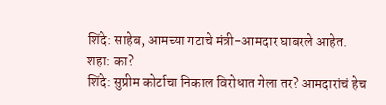शिंदे: साहेब, आमच्या गटाचे मंत्री-आमदार घाबरले आहेत.
शहा: का?
शिंदे: सुप्रीम कोर्टाचा निकाल विरोधात गेला तर? आमदारांचं हेच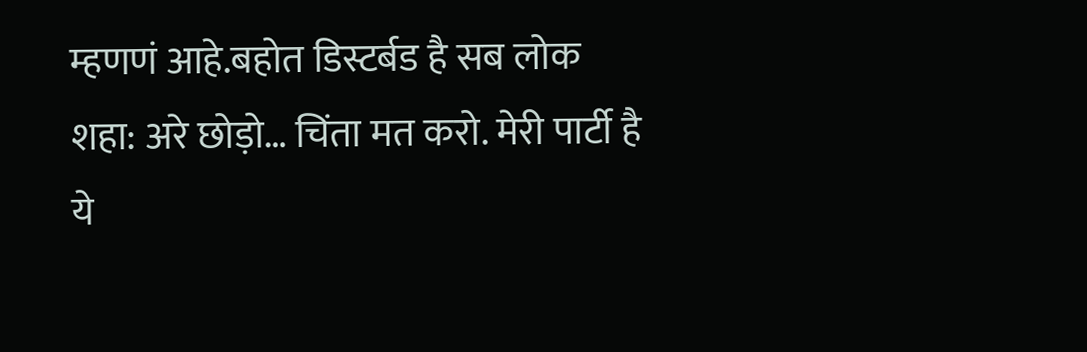म्हणणं आहे.बहोत डिस्टर्बड है सब लोक
शहा: अरे छोड़ो… चिंता मत करो. मेरी पार्टी है ये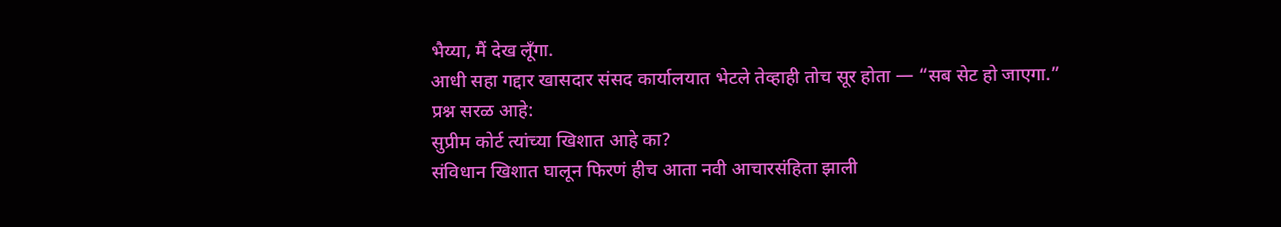भैय्या, मैं देख लूँगा.
आधी सहा गद्दार खासदार संसद कार्यालयात भेटले तेव्हाही तोच सूर होता — “सब सेट हो जाएगा.”
प्रश्न सरळ आहे:
सुप्रीम कोर्ट त्यांच्या खिशात आहे का?
संविधान खिशात घालून फिरणं हीच आता नवी आचारसंहिता झाली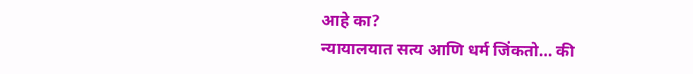आहे का?
न्यायालयात सत्य आणि धर्म जिंकतो… की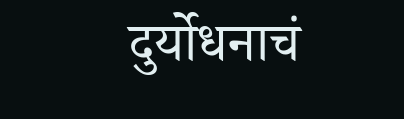दुर्योधनाचं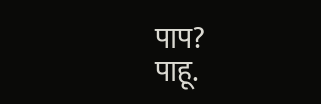पाप?
पाहू.